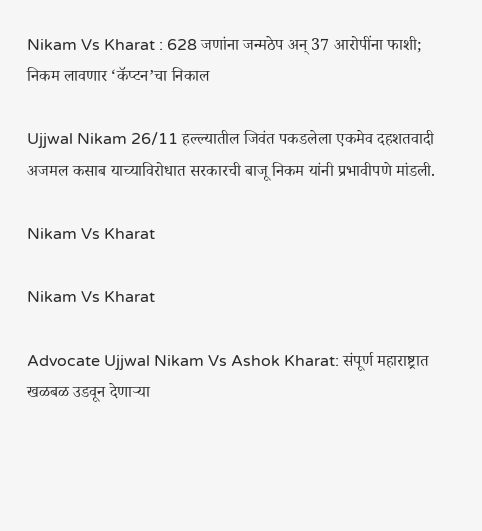Nikam Vs Kharat : 628 जणांना जन्मठेप अन् 37 आरोपींना फाशी; निकम लावणार ‘कॅप्टन’चा निकाल

Ujjwal Nikam 26/11 हल्ल्यातील जिवंत पकडलेला एकमेव दहशतवादी अजमल कसाब याच्याविरोधात सरकारची बाजू निकम यांनी प्रभावीपणे मांडली.

Nikam Vs Kharat

Nikam Vs Kharat

Advocate Ujjwal Nikam Vs Ashok Kharat: संपूर्ण महाराष्ट्रात खळबळ उडवून देणाऱ्या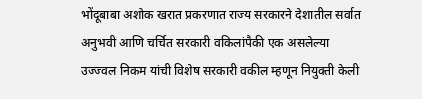भोंदूबाबा अशोक खरात प्रकरणात राज्य सरकारने देशातील सर्वात अनुभवी आणि चर्चित सरकारी वकिलांपैकी एक असलेल्या उज्ज्वल निकम यांची विशेष सरकारी वकील म्हणून नियुक्ती केली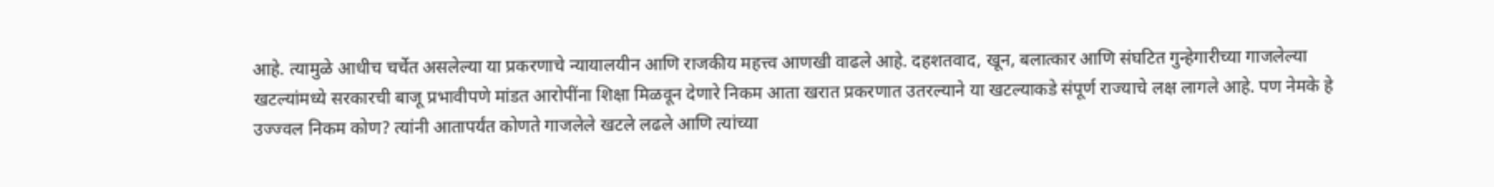आहे. त्यामुळे आधीच चर्चेत असलेल्या या प्रकरणाचे न्यायालयीन आणि राजकीय महत्त्व आणखी वाढले आहे. दहशतवाद, खून, बलात्कार आणि संघटित गुन्हेगारीच्या गाजलेल्या खटल्यांमध्ये सरकारची बाजू प्रभावीपणे मांडत आरोपींना शिक्षा मिळवून देणारे निकम आता खरात प्रकरणात उतरल्याने या खटल्याकडे संपूर्ण राज्याचे लक्ष लागले आहे. पण नेमके हे उज्ज्वल निकम कोण? त्यांनी आतापर्यंत कोणते गाजलेले खटले लढले आणि त्यांच्या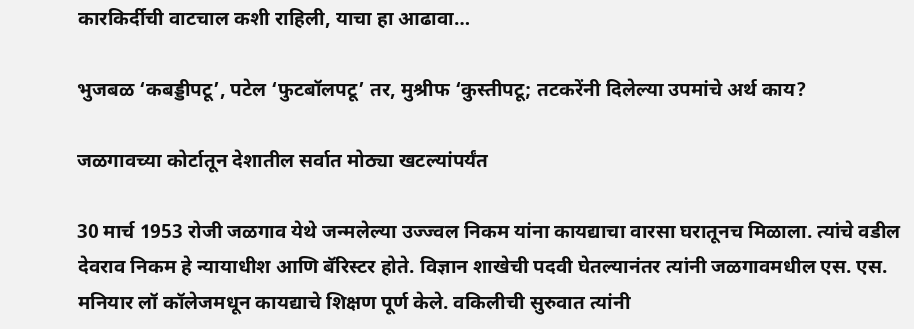कारकिर्दीची वाटचाल कशी राहिली, याचा हा आढावा…

भुजबळ ‘कबड्डीपटू’, पटेल ‘फुटबॉलपटू’ तर, मुश्रीफ ‘कुस्तीपटू; तटकरेंनी दिलेल्या उपमांचे अर्थ काय?

जळगावच्या कोर्टातून देशातील सर्वात मोठ्या खटल्यांपर्यंत

30 मार्च 1953 रोजी जळगाव येथे जन्मलेल्या उज्ज्वल निकम यांना कायद्याचा वारसा घरातूनच मिळाला. त्यांचे वडील देवराव निकम हे न्यायाधीश आणि बॅरिस्टर होते. विज्ञान शाखेची पदवी घेतल्यानंतर त्यांनी जळगावमधील एस. एस. मनियार लॉ कॉलेजमधून कायद्याचे शिक्षण पूर्ण केले. वकिलीची सुरुवात त्यांनी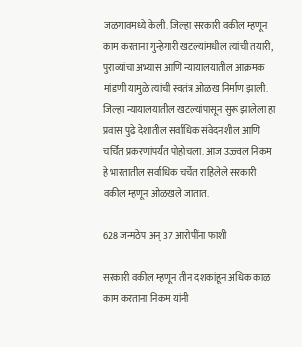जळगावमध्ये केली. जिल्हा सरकारी वकील म्हणून काम करताना गुन्हेगारी खटल्यांमधील त्यांची तयारी, पुराव्यांचा अभ्यास आणि न्यायालयातील आक्रमक मांडणी यामुळे त्यांची स्वतंत्र ओळख निर्माण झाली. जिल्हा न्यायालयातील खटल्यांपासून सुरू झालेला हा प्रवास पुढे देशातील सर्वाधिक संवेदनशील आणि चर्चित प्रकरणांपर्यंत पोहोचला. आज उज्ज्वल निकम हे भारतातील सर्वाधिक चर्चेत राहिलेले सरकारी वकील म्हणून ओळखले जातात.

628 जन्मठेप अन् 37 आरोपींना फाशी

सरकारी वकील म्हणून तीन दशकांहून अधिक काळ काम करताना निकम यांनी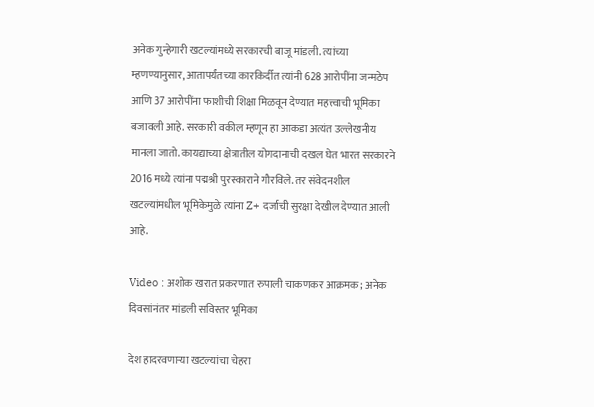अनेक गुन्हेगारी खटल्यांमध्ये सरकारची बाजू मांडली. त्यांच्या म्हणण्यानुसार, आतापर्यंतच्या कारकिर्दीत त्यांनी 628 आरोपींना जन्मठेप आणि 37 आरोपींना फाशीची शिक्षा मिळवून देण्यात महत्त्वाची भूमिका बजावली आहे. सरकारी वकील म्हणून हा आकडा अत्यंत उल्लेखनीय मानला जातो. कायद्याच्या क्षेत्रातील योगदानाची दखल घेत भारत सरकारने 2016 मध्ये त्यांना पद्मश्री पुरस्काराने गौरविले. तर संवेदनशील खटल्यांमधील भूमिकेमुळे त्यांना Z+ दर्जाची सुरक्षा देखील देण्यात आली आहे.

Video : अशोक खरात प्रकरणात रुपाली चाकणकर आक्रमक; अनेक दिवसांनंतर मांडली सविस्तर भूमिका

देश हादरवणाऱ्या खटल्यांचा चेहरा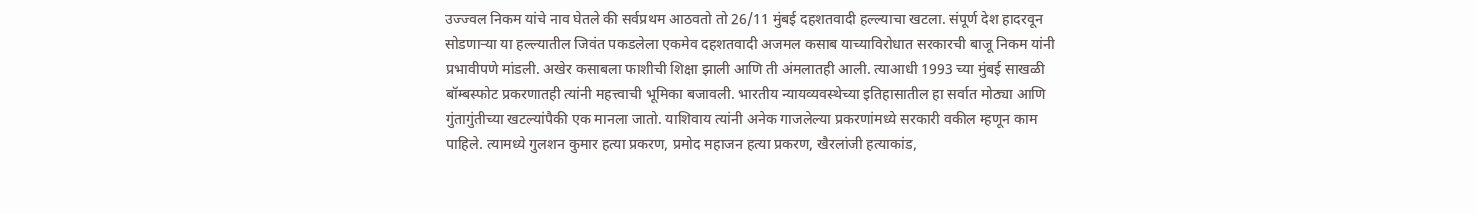उज्ज्वल निकम यांचे नाव घेतले की सर्वप्रथम आठवतो तो 26/11 मुंबई दहशतवादी हल्ल्याचा खटला. संपूर्ण देश हादरवून सोडणाऱ्या या हल्ल्यातील जिवंत पकडलेला एकमेव दहशतवादी अजमल कसाब याच्याविरोधात सरकारची बाजू निकम यांनी प्रभावीपणे मांडली. अखेर कसाबला फाशीची शिक्षा झाली आणि ती अंमलातही आली. त्याआधी 1993 च्या मुंबई साखळी बॉम्बस्फोट प्रकरणातही त्यांनी महत्त्वाची भूमिका बजावली. भारतीय न्यायव्यवस्थेच्या इतिहासातील हा सर्वात मोठ्या आणि गुंतागुंतीच्या खटल्यांपैकी एक मानला जातो. याशिवाय त्यांनी अनेक गाजलेल्या प्रकरणांमध्ये सरकारी वकील म्हणून काम पाहिले. त्यामध्ये गुलशन कुमार हत्या प्रकरण, प्रमोद महाजन हत्या प्रकरण, खैरलांजी हत्याकांड,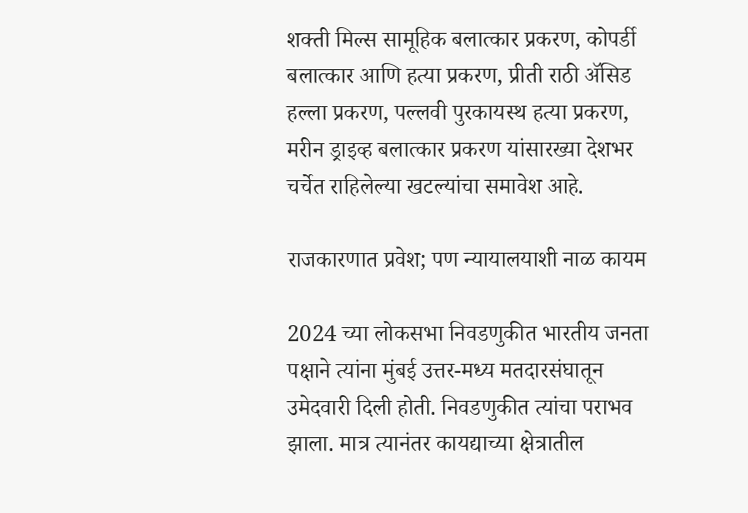शक्ती मिल्स सामूहिक बलात्कार प्रकरण, कोपर्डी बलात्कार आणि हत्या प्रकरण, प्रीती राठी ॲसिड हल्ला प्रकरण, पल्लवी पुरकायस्थ हत्या प्रकरण, मरीन ड्राइव्ह बलात्कार प्रकरण यांसारख्या देशभर चर्चेत राहिलेल्या खटल्यांचा समावेश आहे.

राजकारणात प्रवेश; पण न्यायालयाशी नाळ कायम

2024 च्या लोकसभा निवडणुकीत भारतीय जनता पक्षाने त्यांना मुंबई उत्तर-मध्य मतदारसंघातून उमेदवारी दिली होती. निवडणुकीत त्यांचा पराभव झाला. मात्र त्यानंतर कायद्याच्या क्षेत्रातील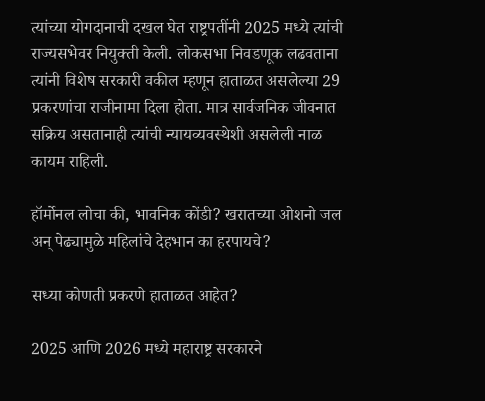त्यांच्या योगदानाची दखल घेत राष्ट्रपतींनी 2025 मध्ये त्यांची राज्यसभेवर नियुक्ती केली. लोकसभा निवडणूक लढवताना त्यांनी विशेष सरकारी वकील म्हणून हाताळत असलेल्या 29 प्रकरणांचा राजीनामा दिला होता. मात्र सार्वजनिक जीवनात सक्रिय असतानाही त्यांची न्यायव्यवस्थेशी असलेली नाळ कायम राहिली.

हॉर्मोनल लोचा की, भावनिक कोंडी? खरातच्या ओशनो जल अन् पेढ्यामुळे महिलांचे देहभान का हरपायचे?

सध्या कोणती प्रकरणे हाताळत आहेत?

2025 आणि 2026 मध्ये महाराष्ट्र सरकारने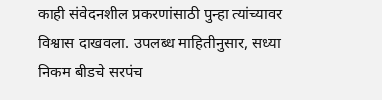काही संवेदनशील प्रकरणांसाठी पुन्हा त्यांच्यावर विश्वास दाखवला. उपलब्ध माहितीनुसार, सध्या निकम बीडचे सरपंच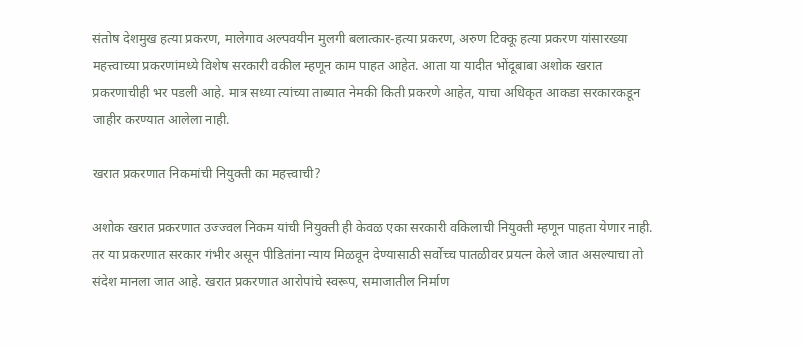संतोष देशमुख हत्या प्रकरण, मालेगाव अल्पवयीन मुलगी बलात्कार-हत्या प्रकरण, अरुण टिक्कू हत्या प्रकरण यांसारख्या महत्त्वाच्या प्रकरणांमध्ये विशेष सरकारी वकील म्हणून काम पाहत आहेत. आता या यादीत भोंदूबाबा अशोक खरात प्रकरणाचीही भर पडली आहे. मात्र सध्या त्यांच्या ताब्यात नेमकी किती प्रकरणे आहेत, याचा अधिकृत आकडा सरकारकडून जाहीर करण्यात आलेला नाही.

खरात प्रकरणात निकमांची नियुक्ती का महत्त्वाची?

अशोक खरात प्रकरणात उज्ज्वल निकम यांची नियुक्ती ही केवळ एका सरकारी वकिलाची नियुक्ती म्हणून पाहता येणार नाही. तर या प्रकरणात सरकार गंभीर असून पीडितांना न्याय मिळवून देण्यासाठी सर्वोच्च पातळीवर प्रयत्न केले जात असल्याचा तो संदेश मानला जात आहे. खरात प्रकरणात आरोपांचे स्वरूप, समाजातील निर्माण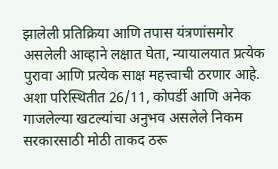झालेली प्रतिक्रिया आणि तपास यंत्रणांसमोर असलेली आव्हाने लक्षात घेता, न्यायालयात प्रत्येक पुरावा आणि प्रत्येक साक्ष महत्त्वाची ठरणार आहे. अशा परिस्थितीत 26/11, कोपर्डी आणि अनेक गाजलेल्या खटल्यांचा अनुभव असलेले निकम सरकारसाठी मोठी ताकद ठरू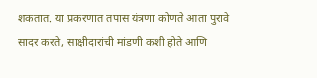शकतात. या प्रकरणात तपास यंत्रणा कोणते आता पुरावे सादर करते, साक्षीदारांची मांडणी कशी होते आणि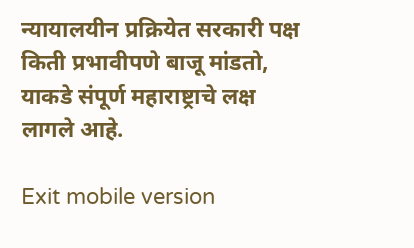न्यायालयीन प्रक्रियेत सरकारी पक्ष किती प्रभावीपणे बाजू मांडतो, याकडे संपूर्ण महाराष्ट्राचे लक्ष लागले आहे.

Exit mobile version